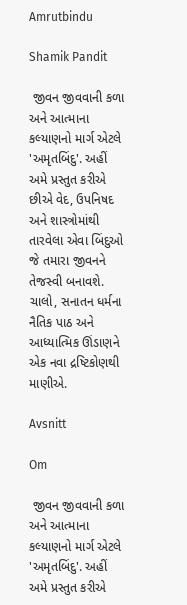Amrutbindu

Shamik Pandit

 જીવન જીવવાની કળા અને આત્માના કલ્યાણનો માર્ગ એટલે 'અમૃતબિંદુ'. અહીં અમે પ્રસ્તુત કરીએ છીએ વેદ, ઉપનિષદ અને શાસ્ત્રોમાંથી તારવેલા એવા બિંદુઓ જે તમારા જીવનને તેજસ્વી બનાવશે. ચાલો, સનાતન ધર્મના નૈતિક પાઠ અને આધ્યાત્મિક ઊંડાણને એક નવા દ્રષ્ટિકોણથી માણીએ.

Avsnitt

Om

 જીવન જીવવાની કળા અને આત્માના કલ્યાણનો માર્ગ એટલે 'અમૃતબિંદુ'. અહીં અમે પ્રસ્તુત કરીએ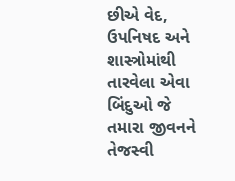છીએ વેદ, ઉપનિષદ અને શાસ્ત્રોમાંથી તારવેલા એવા બિંદુઓ જે તમારા જીવનને તેજસ્વી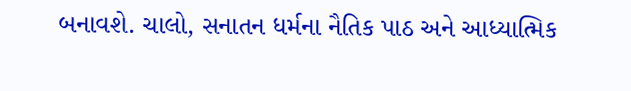બનાવશે. ચાલો, સનાતન ધર્મના નૈતિક પાઠ અને આધ્યાત્મિક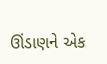ઊંડાણને એક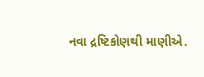નવા દ્રષ્ટિકોણથી માણીએ.